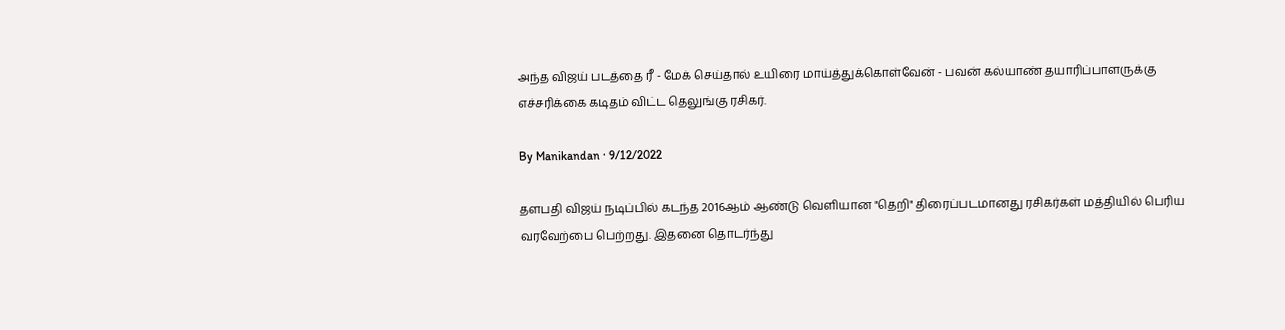அந்த விஜய் படத்தை ரீ - மேக் செய்தால் உயிரை மாய்த்துக்கொள்வேன் - பவன் கல்யாண் தயாரிப்பாளருக்கு எச்சரிக்கை கடிதம் விட்ட தெலுங்கு ரசிகர்.

By Manikandan · 9/12/2022

தளபதி விஜய் நடிப்பில் கடந்த 2016ஆம் ஆண்டு வெளியான "தெறி" திரைப்படமானது ரசிகர்கள் மத்தியில் பெரிய வரவேற்பை பெற்றது. இதனை தொடர்ந்து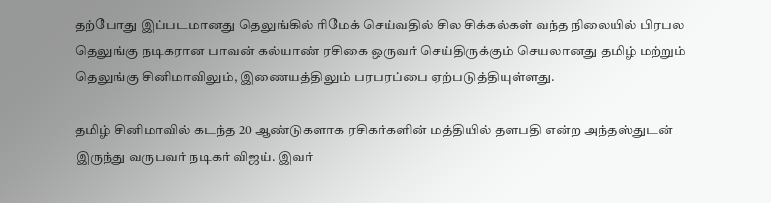தற்போது இப்படமானது தெலுங்கில் ரிமேக் செய்வதில் சில சிக்கல்கள் வந்த நிலையில் பிரபல தெலுங்கு நடிகரான பாவன் கல்யாண் ரசிகை ஒருவர் செய்திருக்கும் செயலானது தமிழ் மற்றும் தெலுங்கு சினிமாவிலும், இணையத்திலும் பரபரப்பை ஏற்படுத்தியுள்ளது.

தமிழ் சினிமாவில் கடந்த 20 ஆண்டுகளாக ரசிகர்களின் மத்தியில் தளபதி என்ற அந்தஸ்துடன் இருந்து வருபவர் நடிகர் விஜய். இவர்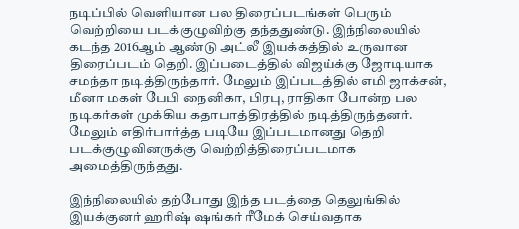நடிப்பில் வெளியான பல திரைப்படங்கள் பெரும் வெற்றியை படக்குழுவிற்கு தந்ததுண்டு. இந்நிலையில் கடந்த 2016ஆம் ஆண்டு அட்லீ இயக்கத்தில் உருவான திரைப்படம் தெறி. இப்படைத்தில் விஜய்க்கு ஜோடியாக சமந்தா நடித்திருந்தார். மேலும் இப்படத்தில் எமி ஜாக்சன், மீனா மகள் பேபி நைனிகா, பிரபு, ராதிகா போன்ற பல நடிகர்கள் முக்கிய கதாபாத்திரத்தில் நடித்திருந்தனர். மேலும் எதிர்பார்த்த படியே இப்படமானது தெறி படக்குழுவினருக்கு வெற்றித்திரைப்படமாக அமைத்திருந்தது.

இந்நிலையில் தற்போது இந்த படத்தை தெலுங்கில் இயக்குனர் ஹரிஷ் ஷங்கர் ரீமேக் செய்வதாக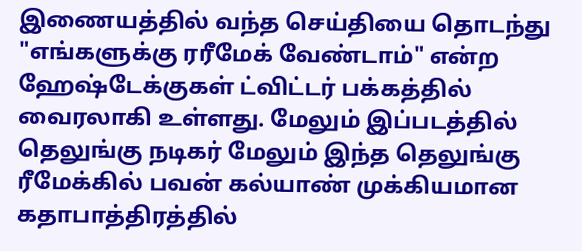இணையத்தில் வந்த செய்தியை தொடந்து "எங்களுக்கு ரரீமேக் வேண்டாம்" என்ற ஹேஷ்டேக்குகள் ட்விட்டர் பக்கத்தில் வைரலாகி உள்ளது. மேலும் இப்படத்தில் தெலுங்கு நடிகர் மேலும் இந்த தெலுங்கு ரீமேக்கில் பவன் கல்யாண் முக்கியமான கதாபாத்திரத்தில்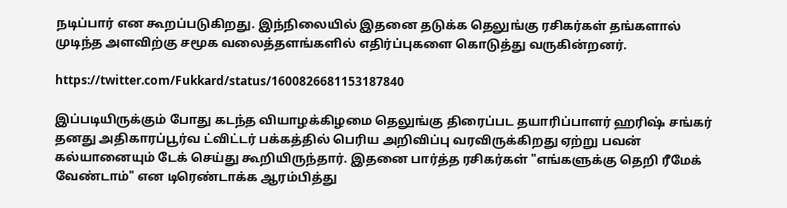நடிப்பார் என கூறப்படுகிறது. இந்நிலையில் இதனை தடுக்க தெலுங்கு ரசிகர்கள் தங்களால் முடிந்த அளவிற்கு சமூக வலைத்தளங்களில் எதிர்ப்புகளை கொடுத்து வருகின்றனர்.

https://twitter.com/Fukkard/status/1600826681153187840

இப்படியிருக்கும் போது கடந்த வியாழக்கிழமை தெலுங்கு திரைப்பட தயாரிப்பாளர் ஹரிஷ் சங்கர் தனது அதிகாரப்பூர்வ ட்விட்டர் பக்கத்தில் பெரிய அறிவிப்பு வரவிருக்கிறது ஏற்று பவன் கல்யானையும் டேக் செய்து கூறியிருந்தார். இதனை பார்த்த ரசிகர்கள் "எங்களுக்கு தெறி ரீமேக் வேண்டாம்" என டிரெண்டாக்க ஆரம்பித்து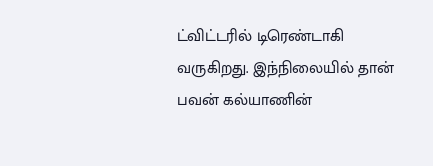ட்விட்டரில் டிரெண்டாகி வருகிறது. இந்நிலையில் தான் பவன் கல்யாணின்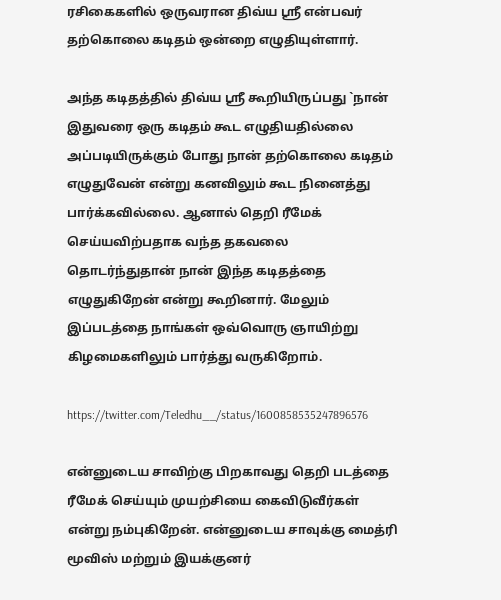ரசிகைகளில் ஒருவரான திவ்ய ஸ்ரீ என்பவர் தற்கொலை கடிதம் ஒன்றை எழுதியுள்ளார்.

அந்த கடிதத்தில் திவ்ய ஸ்ரீ கூறியிருப்பது `நான் இதுவரை ஒரு கடிதம் கூட எழுதியதில்லை அப்படியிருக்கும் போது நான் தற்கொலை கடிதம் எழுதுவேன் என்று கனவிலும் கூட நினைத்து பார்க்கவில்லை. ஆனால் தெறி ரீமேக் செய்யவிற்பதாக வந்த தகவலை தொடர்ந்துதான் நான் இந்த கடிதத்தை எழுதுகிறேன் என்று கூறினார். மேலும் இப்படத்தை நாங்கள் ஒவ்வொரு ஞாயிற்று கிழமைகளிலும் பார்த்து வருகிறோம்.

https://twitter.com/Teledhu__/status/1600858535247896576

என்னுடைய சாவிற்கு பிறகாவது தெறி படத்தை ரீமேக் செய்யும் முயற்சியை கைவிடுவீர்கள் என்று நம்புகிறேன். என்னுடைய சாவுக்கு மைத்ரி மூவிஸ் மற்றும் இயக்குனர்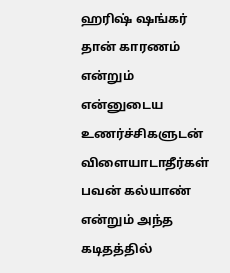ஹரிஷ் ஷங்கர் தான் காரணம் என்றும் என்னுடைய உணர்ச்சிகளுடன் விளையாடாதீர்கள் பவன் கல்யாண் என்றும் அந்த கடிதத்தில்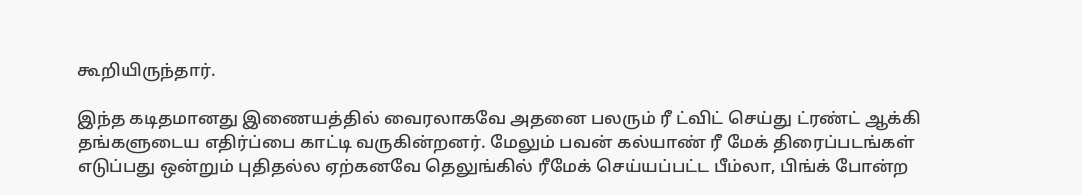கூறியிருந்தார்.

இந்த கடிதமானது இணையத்தில் வைரலாகவே அதனை பலரும் ரீ ட்விட் செய்து ட்ரண்ட் ஆக்கி தங்களுடைய எதிர்ப்பை காட்டி வருகின்றனர். மேலும் பவன் கல்யாண் ரீ மேக் திரைப்படங்கள் எடுப்பது ஒன்றும் புதிதல்ல ஏற்கனவே தெலுங்கில் ரீமேக் செய்யப்பட்ட பீம்லா, பிங்க் போன்ற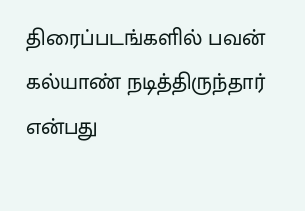திரைப்படங்களில் பவன் கல்யாண் நடித்திருந்தார் என்பது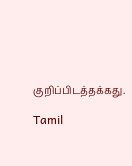குறிப்பிடத்தக்கது.

Tamil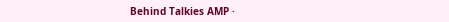Behind Talkies AMP ·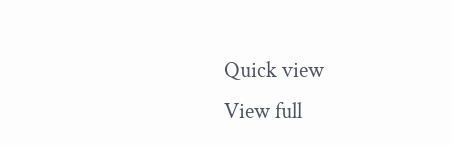Quick view
View full